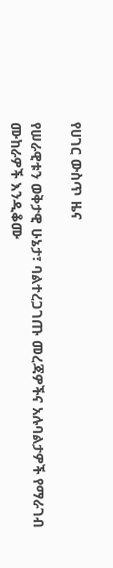የሀገር ውስጥ ዜና

የሠራዊቱን ወቅታዊ ሁኔታ፣ ባልተረጋገጡ መረጃዎችና አሉባልታዎች የማራገብ ሙከራዎች እንዲቆሙ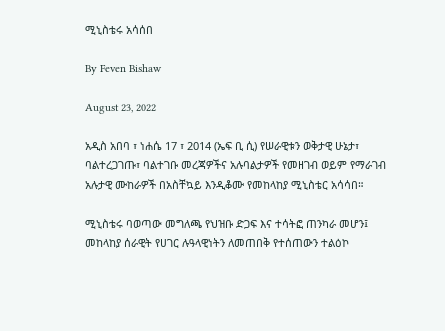ሚኒስቴሩ አሳሰበ

By Feven Bishaw

August 23, 2022

አዲስ አበባ ፣ ነሐሴ 17 ፣ 2014 (ኤፍ ቢ ሲ) የሠራዊቱን ወቅታዊ ሁኔታ፣ ባልተረጋገጡ፣ ባልተገቡ መረጃዎችና አሉባልታዎች የመዘገብ ወይም የማራገብ አሉታዊ ሙከራዎች በአስቸኳይ እንዲቆሙ የመከላከያ ሚኒስቴር አሳሳበ።

ሚኒስቴሩ ባወጣው መግለጫ የህዝቡ ድጋፍ እና ተሳትፎ ጠንካራ መሆን፤ መከላከያ ሰራዊት የሀገር ሉዓላዊነትን ለመጠበቅ የተሰጠውን ተልዕኮ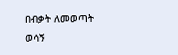በብቃት ለመወጣት ወሳኝ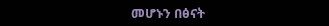መሆኑን በፅናት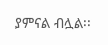ያምናል ብሏል፡፡